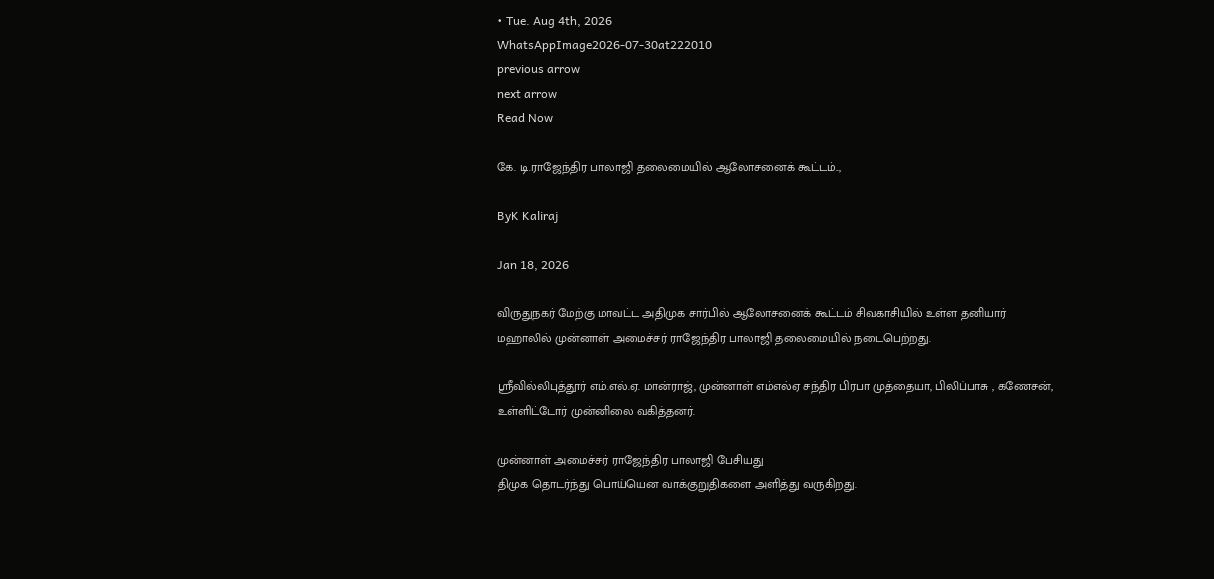• Tue. Aug 4th, 2026
WhatsAppImage2026-07-30at222010
previous arrow
next arrow
Read Now

கே. டி.ராஜேந்திர பாலாஜி தலைமையில் ஆலோசனைக் கூட்டம்..,

ByK Kaliraj

Jan 18, 2026

விருதுநகர் மேற்கு மாவட்ட அதிமுக சார்பில் ஆலோசனைக் கூட்டம் சிவகாசியில் உள்ள தனியார் மஹாலில் முன்னாள் அமைச்சர் ராஜேந்திர பாலாஜி தலைமையில் நடைபெற்றது.

ஸ்ரீவில்லிபுத்தூர் எம்.எல்.ஏ. மான்ராஜ், முன்னாள் எம்எல்ஏ சந்திர பிரபா முத்தையா, பிலிப்பாசு , கணேசன், உள்ளிட்டோர் முன்னிலை வகித்தனர்.

முன்னாள் அமைச்சர் ராஜேந்திர பாலாஜி பேசியது
திமுக தொடர்ந்து பொய்யென வாக்குறுதிகளை அளித்து வருகிறது.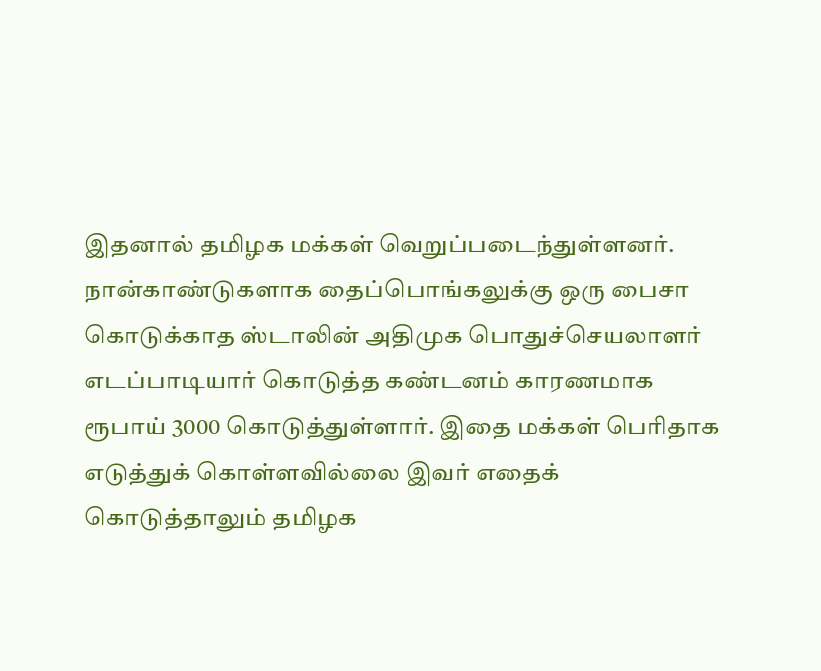இதனால் தமிழக மக்கள் வெறுப்படைந்துள்ளனர். நான்காண்டுகளாக தைப்பொங்கலுக்கு ஒரு பைசா கொடுக்காத ஸ்டாலின் அதிமுக பொதுச்செயலாளர் எடப்பாடியார் கொடுத்த கண்டனம் காரணமாக ரூபாய் 3000 கொடுத்துள்ளார். இதை மக்கள் பெரிதாக எடுத்துக் கொள்ளவில்லை இவர் எதைக் கொடுத்தாலும் தமிழக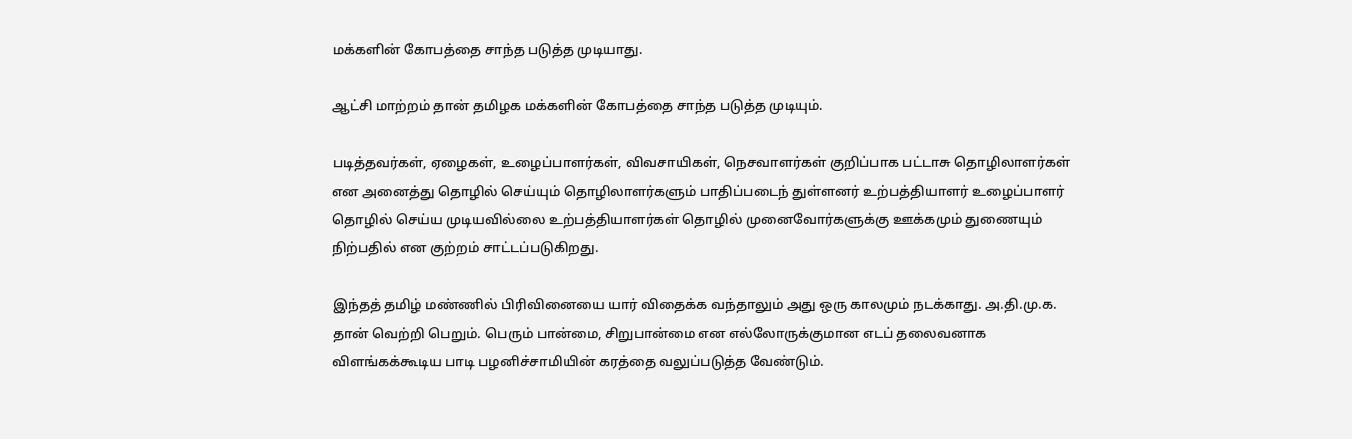மக்களின் கோபத்தை சாந்த படுத்த முடியாது.

ஆட்சி மாற்றம் தான் தமிழக மக்களின் கோபத்தை சாந்த படுத்த முடியும்.

படித்தவர்கள், ஏழைகள், உழைப்பாளர்கள், விவசாயிகள், நெசவாளர்கள் குறிப்பாக பட்டாசு தொழிலாளர்கள் என அனைத்து தொழில் செய்யும் தொழிலாளர்களும் பாதிப்படைந் துள்ளனர் உற்பத்தியாளர் உழைப்பாளர் தொழில் செய்ய முடியவில்லை உற்பத்தியாளர்கள் தொழில் முனைவோர்களுக்கு ஊக்கமும் துணையும் நிற்பதில் என குற்றம் சாட்டப்படுகிறது.

இந்தத் தமிழ் மண்ணில் பிரிவினையை யார் விதைக்க வந்தாலும் அது ஒரு காலமும் நடக்காது. அ.தி.மு.க. தான் வெற்றி பெறும். பெரும் பான்மை, சிறுபான்மை என எல்லோருக்குமான எடப் தலைவனாக விளங்கக்கூடிய பாடி பழனிச்சாமியின் கரத்தை வலுப்படுத்த வேண்டும்.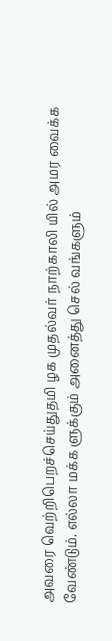அவரை வெற்றிபெறச்செய்துதமி ழக முதல்வர் நாற்காலி யில் அமர வைக்க வேண்டும். எல்லா மக்க ளுக்கும் அனைத்து செல் வங்களும்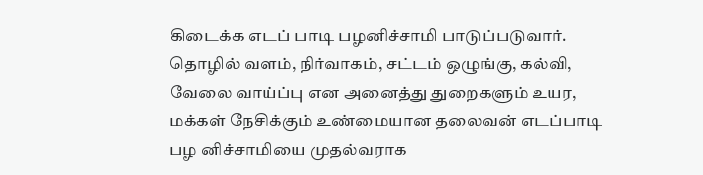கிடைக்க எடப் பாடி பழனிச்சாமி பாடுப்படுவார். தொழில் வளம், நிர்வாகம், சட்டம் ஒழுங்கு, கல்வி, வேலை வாய்ப்பு என அனைத்து துறைகளும் உயர, மக்கள் நேசிக்கும் உண்மையான தலைவன் எடப்பாடி பழ னிச்சாமியை முதல்வராக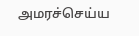அமரச்செய்ய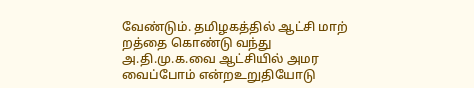வேண்டும். தமிழகத்தில் ஆட்சி மாற் றத்தை கொண்டு வந்து அ.தி.மு.க.வை ஆட்சியில் அமர வைப்போம் என்றஉறுதியோடு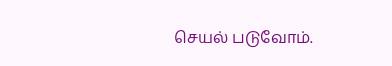செயல் படுவோம்.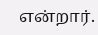என்றார்.